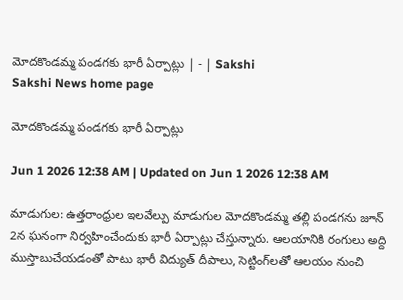మోదకొండమ్మ పండగకు భారీ ఏర్పాట్లు | - | Sakshi
Sakshi News home page

మోదకొండమ్మ పండగకు భారీ ఏర్పాట్లు

Jun 1 2026 12:38 AM | Updated on Jun 1 2026 12:38 AM

మాడుగుల: ఉత్తరాంధ్రుల ఇలవేల్పు మాడుగుల మోదకొండమ్మ తల్లి పండగను జూన్‌ 2న ఘనంగా నిర్వహించేందుకు భారీ ఏర్పాట్లు చేస్తున్నారు. ఆలయానికి రంగులు అద్ది ముస్తాబుచేయడంతో పాటు భారీ విద్యుత్‌ దీపాలు, సెట్టింగ్‌లతో ఆలయం నుంచి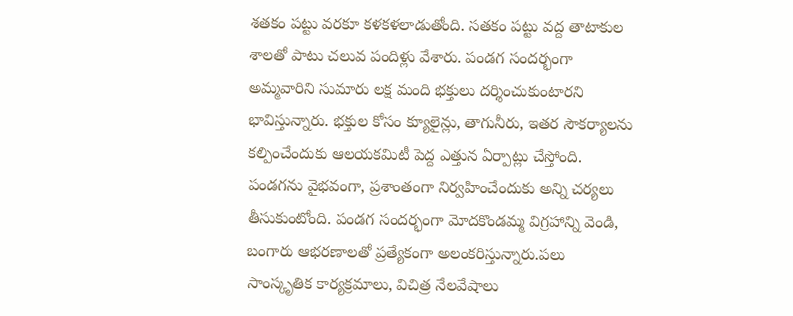శతకం పట్టు వరకూ కళకళలాడుతోంది. సతకం పట్టు వద్ద తాటాకుల శాలతో పాటు చలువ పందిళ్లు వేశారు. పండగ సందర్భంగా అమ్మవారిని సుమారు లక్ష మంది భక్తులు దర్శించుకుంటారని భావిస్తున్నారు. భక్తుల కోసం క్యూలైన్లు, తాగునీరు, ఇతర సౌకర్యాలను కల్పించేందుకు ఆలయకమిటీ పెద్ద ఎత్తున ఏర్పాట్లు చేస్తోంది. పండగను వైభవంగా, ప్రశాంతంగా నిర్వహించేందుకు అన్ని చర్యలు తీసుకుంటోంది. పండగ సందర్భంగా మోదకొండమ్మ విగ్రహాన్ని వెండి, బంగారు ఆభరణాలతో ప్రత్యేకంగా అలంకరిస్తున్నారు.పలు సాంస్కృతిక కార్యక్రమాలు, విచిత్ర నేలవేషాలు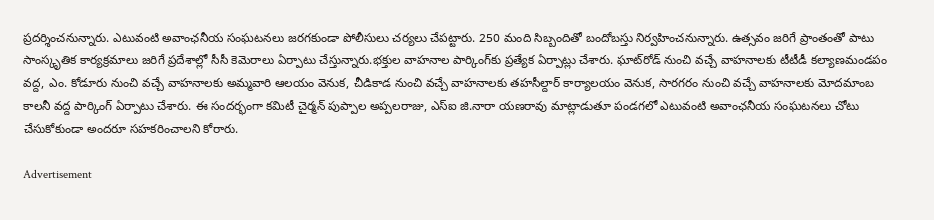ప్రదర్శించనున్నారు. ఎటువంటి అవాంఛనీయ సంఘటనలు జరగకుండా పోలీసులు చర్యలు చేపట్టారు. 250 మంది సిబ్బందితో బందోబస్తు నిర్వహించనున్నారు. ఉత్సవం జరిగే ప్రాంతంతో పాటు సాంస్కృతిక కార్యక్రమాలు జరిగే ప్రదేశాల్లో సీసీ కెమెరాలు ఏర్పాటు చేస్తున్నారు.భక్తుల వాహనాల పార్కింగ్‌కు ప్రత్యేక ఏర్పాట్లు చేశారు. ఘాట్‌రోడ్‌ నుంచి వచ్చే వాహనాలకు టీటీడీ కల్యాణమండపం వద్ద, ఎం. కోడూరు నుంచి వచ్చే వాహనాలకు అమ్మవారి ఆలయం వెనుక, చీడికాడ నుంచి వచ్చే వాహనాలకు తహసీల్దార్‌ కార్యాలయం వెనుక, సారగరం నుంచి వచ్చే వాహనాలకు మోదమాంబ కాలనీ వద్ద పార్కింగ్‌ ఏర్పాటు చేశారు. ఈ సందర్భంగా కమిటీ చైర్మన్‌ పుప్పాల అప్పలరాజు, ఎస్‌ఐ జి.నారా యణరావు మాట్లాడుతూ పండగలో ఎటువంటి అవాంఛనీయ సంఘటనలు చోటు చేసుకోకుండా అందరూ సహకరించాలని కోరారు.

Advertisement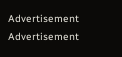Advertisement
Advertisement